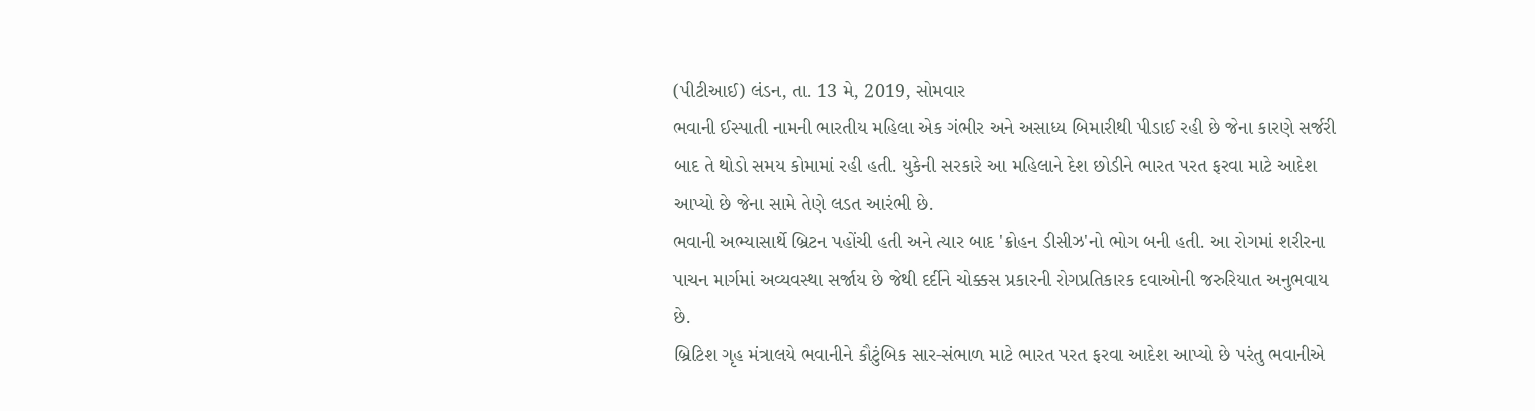(પીટીઆઈ) લંડન, તા. 13 મે, 2019, સોમવાર
ભવાની ઈસ્પાતી નામની ભારતીય મહિલા એક ગંભીર અને અસાધ્ય બિમારીથી પીડાઈ રહી છે જેના કારણે સર્જરી બાદ તે થોડો સમય કોમામાં રહી હતી. યુકેની સરકારે આ મહિલાને દેશ છોડીને ભારત પરત ફરવા માટે આદેશ આપ્યો છે જેના સામે તેણે લડત આરંભી છે.
ભવાની અભ્યાસાર્થે બ્રિટન પહોંચી હતી અને ત્યાર બાદ 'ક્રોહન ડીસીઝ'નો ભોગ બની હતી. આ રોગમાં શરીરના પાચન માર્ગમાં અવ્યવસ્થા સર્જાય છે જેથી દર્દીને ચોક્કસ પ્રકારની રોગપ્રતિકારક દવાઓની જરુરિયાત અનુભવાય છે.
બ્રિટિશ ગૃહ મંત્રાલયે ભવાનીને કૌટુંબિક સાર-સંભાળ માટે ભારત પરત ફરવા આદેશ આપ્યો છે પરંતુ ભવાનીએ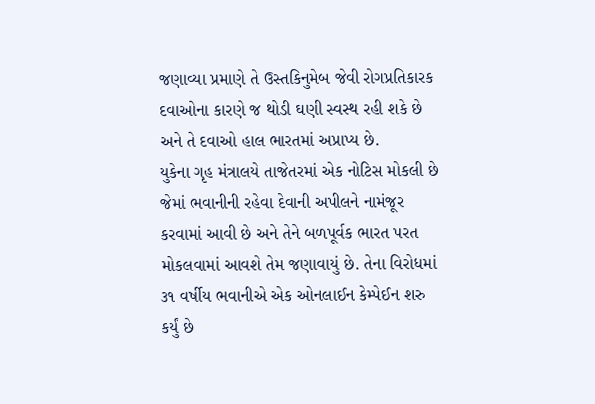જણાવ્યા પ્રમાણે તે ઉસ્તકિનુમેબ જેવી રોગપ્રતિકારક દવાઓના કારણે જ થોડી ઘણી સ્વસ્થ રહી શકે છે અને તે દવાઓ હાલ ભારતમાં અપ્રાપ્ય છે.
યુકેના ગૃહ મંત્રાલયે તાજેતરમાં એક નોટિસ મોકલી છે જેમાં ભવાનીની રહેવા દેવાની અપીલને નામંજૂર કરવામાં આવી છે અને તેને બળપૂર્વક ભારત પરત મોકલવામાં આવશે તેમ જણાવાયું છે. તેના વિરોધમાં ૩૧ વર્ષીય ભવાનીએ એક ઓનલાઈન કેમ્પેઈન શરુ કર્યું છે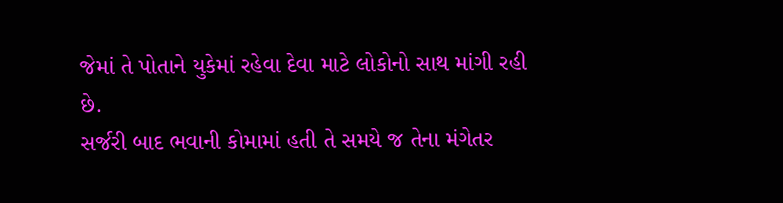જેમાં તે પોતાને યુકેમાં રહેવા દેવા માટે લોકોનો સાથ માંગી રહી છે.
સર્જરી બાદ ભવાની કોમામાં હતી તે સમયે જ તેના મંગેતર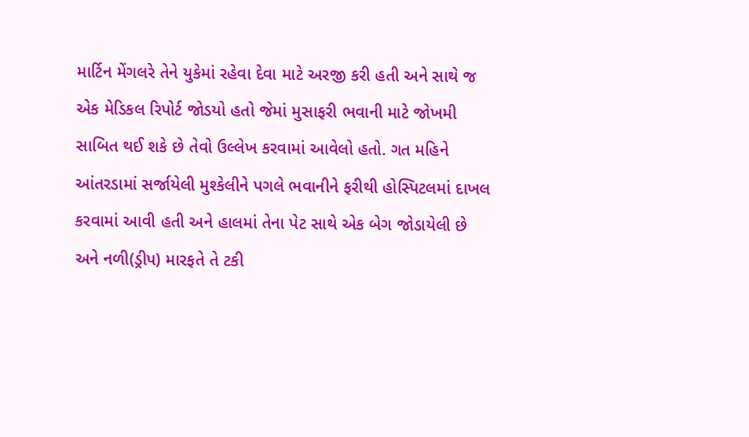માર્ટિન મેંગલરે તેને યુકેમાં રહેવા દેવા માટે અરજી કરી હતી અને સાથે જ એક મેડિકલ રિપોર્ટ જોડયો હતો જેમાં મુસાફરી ભવાની માટે જોખમી સાબિત થઈ શકે છે તેવો ઉલ્લેખ કરવામાં આવેલો હતો. ગત મહિને આંતરડામાં સર્જાયેલી મુશ્કેલીને પગલે ભવાનીને ફરીથી હોસ્પિટલમાં દાખલ કરવામાં આવી હતી અને હાલમાં તેના પેટ સાથે એક બેગ જોડાયેલી છે અને નળી(ડ્રીપ) મારફતે તે ટકી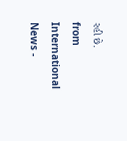રહી છે.
from International News -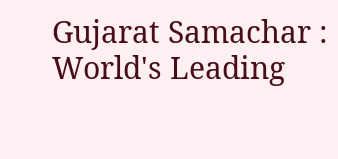Gujarat Samachar : World's Leading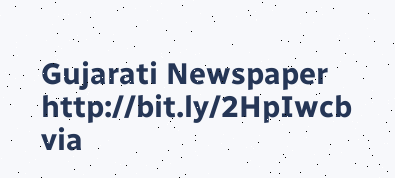Gujarati Newspaper http://bit.ly/2HpIwcb
via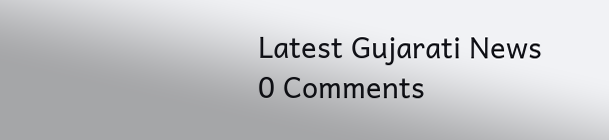Latest Gujarati News
0 Comments